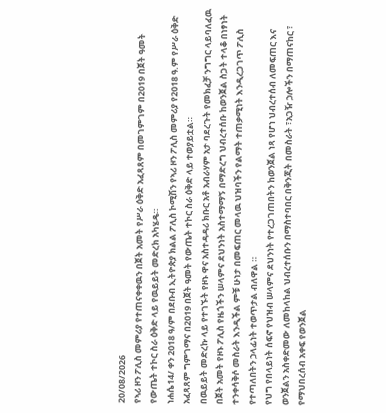20/08/2026
የኣሪ ዞን ፖሊስ መምሪያ የተጠናቀቀዉን በጀት አመት የሥራ ዕቅድ አፈጻጸም በመገምገም በ2019 በጀት ዓመት የውጤት ተኮር ስራ ዕቅድ ላይ የዉይይት መድረክ አካሄዴ።
ነሐሴ14/ ቀን 2018 ዓ/ም በደቡብ ኢትዮጵያ ክልል ፖሊስ ኮሚሽን የኣሪ ዞን ፖሊስ መምሪያ የ2018 ዓ.ም የሥራ ዕቅድ አፈጻጸም ግምገማና በ2019 በጀት ዓመት የውጤት ተኮር ስራ ዕቅድ ላይ ተወያይቷል።
በዉይይት መድረኩ ላይ የተገኙት የዞኑ ዋና አስተዳዳሪ ክቡር አቶ አብራሃም አታ ባደረጉት የመክፈቻ ንግግር ላይባለፈዉ በጀት አመት የዞኑ ፖሊስ የዜጎችን ሠላምና ደህንነት አስተማማኝ በማድረግ ህብረተሰቡ ከወንጀል ስጋት ተላቆ በነፃነት ተንቀሳቅሶ መስራት እንዲችል ምቹ ሁነታ በመፍጠር መላዉ ህዝባችን የልማት ተጠቃሚነት እንዲረጋገጥ ፖሊስ የተጣለበትን ኃላፊነት ተወጥታል ብለዋል ።
የህግ የበላይነት ሰፍኖ የህዝብ ሠላምና ደህንነት የተረጋገጠበትን ከወንጀል ነጻ የሆነ ህብረተሰብ ለመፍጠር እና ወንጀልን አስቀድመው ለመከላከል ህብረተሰቡን በማስተባበር በቅንጂት በመስራት ፣አጋዥ ኃሎችን በማጠናከር ፣ የማህበረሰብ አቀፍ የወንጀል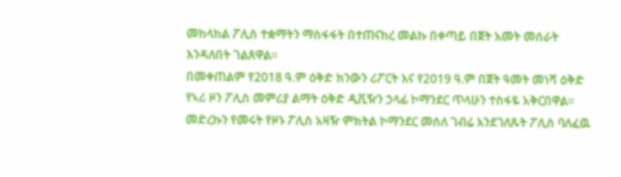መከላከል ፖሊስ ተቋማትን ማስፋፋት በተጠናከረ መልኩ በቀጣይ በጀት አመት መሰራት እንዳለበት ገልጸዋል።
በመቀጠልም የ2018 ዓ.ም ዕቅድ ክንውን ሪፖርት እና የ2019 ዓ.ም በጀት ዓመት መነሻ ዕቅድ የኣሪ ዞን ፖሊስ መምሪያ ልማት ዕቅድ ዲቪዥን ኃላፊ ኮማንደር ጥላሁን ተስፋዬ አቅርበዋል።
መድረኩን የመሩት የዞኑ ፖሊስ አዛዥ ምክትል ኮማንደር መሰለ ገብሬ እንደገለጹት ፖሊስ ባለፈዉ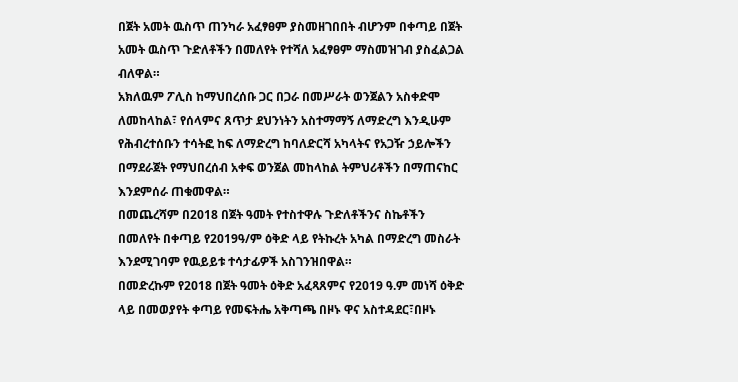በጀት አመት ዉስጥ ጠንካራ አፈፃፀም ያስመዘገበበት ብሆንም በቀጣይ በጀት አመት ዉስጥ ጉድለቶችን በመለየት የተሻለ አፈፃፀም ማስመዝገብ ያስፈልጋል ብለዋል።
አክለዉም ፖሊስ ከማህበረሰቡ ጋር በጋራ በመሥራት ወንጀልን አስቀድሞ ለመከላከል፣ የሰላምና ጸጥታ ደህንነትን አስተማማኝ ለማድረግ እንዲሁም የሕብረተሰቡን ተሳትፎ ከፍ ለማድረግ ከባለድርሻ አካላትና የአጋዥ ኃይሎችን በማደራጀት የማህበረሰብ አቀፍ ወንጀል መከላከል ትምህሪቶችን በማጠናከር እንደምሰራ ጠቁመዋል።
በመጨረሻም በ2018 በጀት ዓመት የተስተዋሉ ጉድለቶችንና ስኬቶችን በመለየት በቀጣይ የ2019ዓ/ም ዕቅድ ላይ የትኩረት አካል በማድረግ መስራት እንደሚገባም የዉይይቱ ተሳታፊዎች አስገንዝበዋል።
በመድረኩም የ2018 በጀት ዓመት ዕቅድ አፈጻጸምና የ2019 ዓ.ም መነሻ ዕቅድ ላይ በመወያየት ቀጣይ የመፍትሔ አቅጣጫ በዞኑ ዋና አስተዳደር፣በዞኑ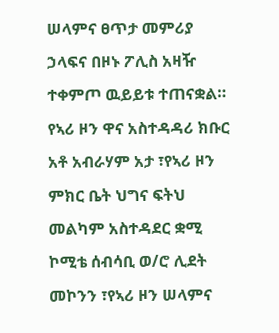ሠላምና ፀጥታ መምሪያ ኃላፍና በዞኑ ፖሊስ አዛዥ ተቀምጦ ዉይይቱ ተጠናቋል።
የኣሪ ዞን ዋና አስተዳዳሪ ክቡር አቶ አብራሃም አታ ፣የኣሪ ዞን ምክር ቤት ህግና ፍትህ መልካም አስተዳደር ቋሚ ኮሚቴ ሰብሳቢ ወ/ሮ ሊደት መኮንን ፣የኣሪ ዞን ሠላምና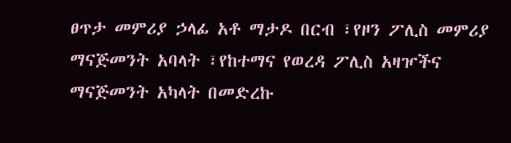ፀጥታ መምሪያ ኃላፊ አቶ ማታዶ በርብ ፣የዞን ፖሊስ መምሪያ ማናጅመንት አባላት ፣የከተማና የወረዳ ፖሊስ አዛዦችና ማናጅመንት አካላት በመድረኩ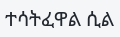ተሳትፈዋል ሲል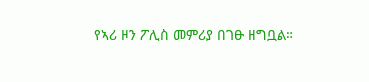የኣሪ ዞን ፖሊስ መምሪያ በገፁ ዘግቧል።